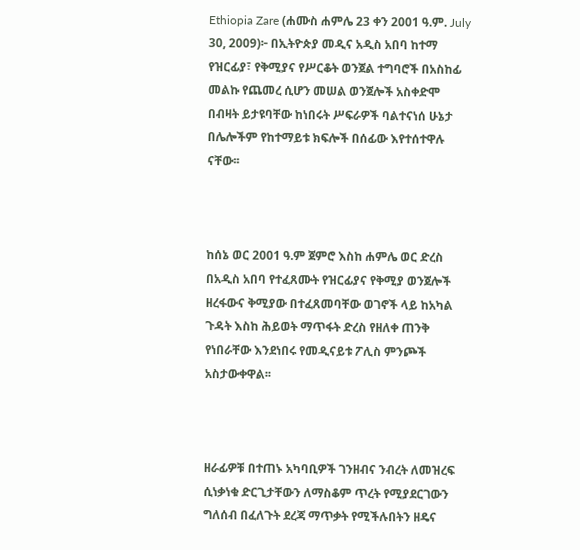Ethiopia Zare (ሐሙስ ሐምሌ 23 ቀን 2001 ዓ.ም. July 30, 2009)፦ በኢትዮጵያ መዲና አዲስ አበባ ከተማ የዝርፊያ፣ የቅሚያና የሥርቆት ወንጀል ተግባሮች በአስከፊ መልኩ የጨመረ ሲሆን መሠል ወንጀሎች አስቀድሞ በብዛት ይታዩባቸው ከነበሩት ሥፍራዎች ባልተናነሰ ሁኔታ በሌሎችም የከተማይቱ ክፍሎች በሰፊው እየተሰተዋሉ ናቸው፡፡



ከሰኔ ወር 2001 ዓ.ም ጀምሮ እስከ ሐምሌ ወር ድረስ በአዲስ አበባ የተፈጸሙት የዝርፊያና የቅሚያ ወንጀሎች ዘረፋውና ቅሚያው በተፈጸመባቸው ወገኖች ላይ ከአካል ጉዳት እስከ ሕይወት ማጥፋት ድረስ የዘለቀ ጠንቅ የነበራቸው እንደነበሩ የመዲናይቱ ፖሊስ ምንጮች አስታውቀዋል፡፡



ዘራፊዎቹ በተጠኑ አካባቢዎች ገንዘብና ንብረት ለመዝረፍ ሲነቃነቁ ድርጊታቸውን ለማስቆም ጥረት የሚያደርገውን ግለሰብ በፈለጉት ደረጃ ማጥቃት የሚችሉበትን ዘዴና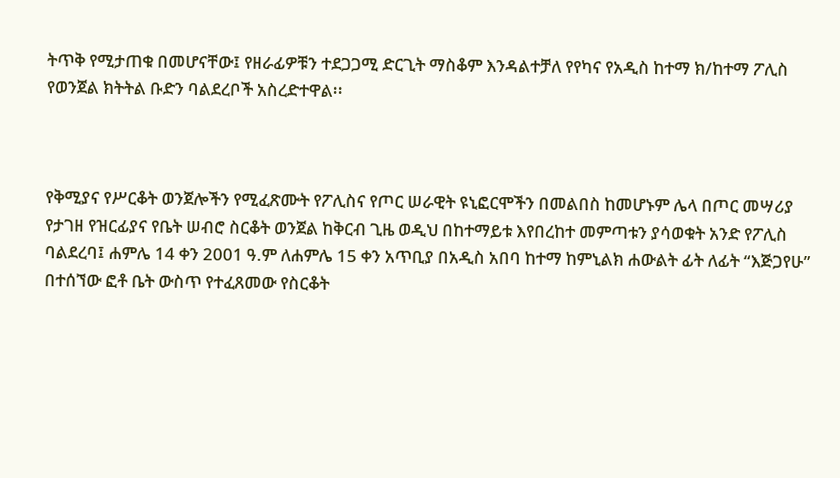ትጥቅ የሚታጠቁ በመሆናቸው፤ የዘራፊዎቹን ተደጋጋሚ ድርጊት ማስቆም እንዳልተቻለ የየካና የአዲስ ከተማ ክ/ከተማ ፖሊስ የወንጀል ክትትል ቡድን ባልደረቦች አስረድተዋል፡፡



የቅሚያና የሥርቆት ወንጀሎችን የሚፈጽሙት የፖሊስና የጦር ሠራዊት ዩኒፎርሞችን በመልበስ ከመሆኑም ሌላ በጦር መሣሪያ የታገዘ የዝርፊያና የቤት ሠብሮ ስርቆት ወንጀል ከቅርብ ጊዜ ወዲህ በከተማይቱ እየበረከተ መምጣቱን ያሳወቁት አንድ የፖሊስ ባልደረባ፤ ሐምሌ 14 ቀን 2001 ዓ.ም ለሐምሌ 15 ቀን አጥቢያ በአዲስ አበባ ከተማ ከምኒልክ ሐውልት ፊት ለፊት “እጅጋየሁ” በተሰኘው ፎቶ ቤት ውስጥ የተፈጸመው የስርቆት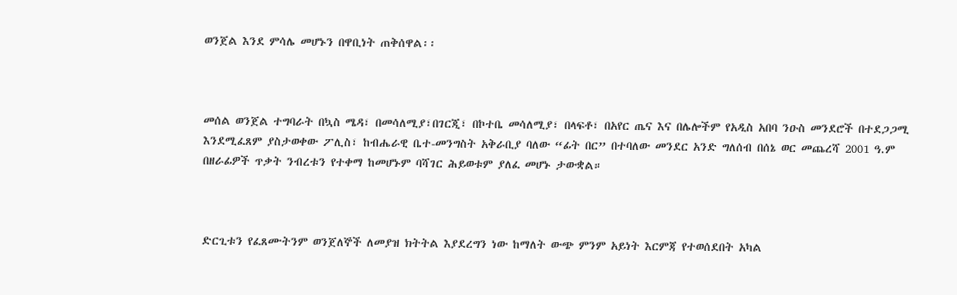ወንጀል እንደ ምሳሌ መሆኑን በዋቢነት ጠቅሰዋል፡፡



መሰል ወንጀል ተግባራት በኳስ ሜዳ፣ በመሳለሚያ፣በገርጂ፣ በኮተቤ መሳለሚያ፣ በላፍቶ፣ በአየር ጤና እና በሌሎችም የአዲስ አበባ ንዑስ መንደሮች በተደጋጋሚ እንደሚፈጸም ያስታወቀው ፖሊስ፣ ከብሔራዊ ቤተ-መንግስት አቅራቢያ ባለው “ፊት በር” በተባለው መንደር አንድ ግለሰብ በሰኔ ወር መጨረሻ 2001 ዓ.ም በዘራፊዎች ጥቃት ንብረቱን የተቀማ ከመሆኑም ባሻገር ሕይወቱም ያለፈ መሆኑ ታውቋል።



ድርጊቱን የፈጸሙትንም ወንጀለኞች ለመያዝ ክትትል እያደረግን ነው ከማለት ውጭ ምንም አይነት እርምጃ የተወሰደበት አካል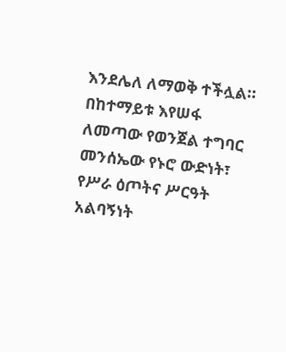እንደሌለ ለማወቅ ተችሏል። በከተማይቱ እየሠፋ ለመጣው የወንጀል ተግባር መንሰኤው የኑሮ ውድነት፣ የሥራ ዕጦትና ሥርዓት አልባኝነት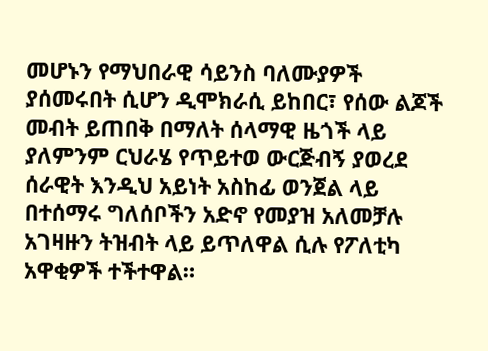መሆኑን የማህበራዊ ሳይንስ ባለሙያዎች ያሰመሩበት ሲሆን ዲሞክራሲ ይከበር፣ የሰው ልጆች መብት ይጠበቅ በማለት ሰላማዊ ዜጎች ላይ ያለምንም ርህራሄ የጥይተወ ውርጅብኝ ያወረደ ሰራዊት እንዲህ አይነት አስከፊ ወንጀል ላይ በተሰማሩ ግለሰቦችን አድኖ የመያዝ አለመቻሉ አገዛዙን ትዝብት ላይ ይጥለዋል ሲሉ የፖለቲካ አዋቂዎች ተችተዋል።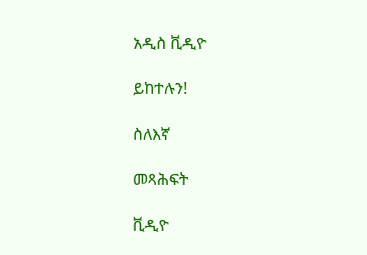አዲስ ቪዲዮ

ይከተሉን!

ስለእኛ

መጻሕፍት

ቪዲዮ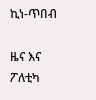ኪነ-ጥበብ

ዜና እና ፖለቲካ